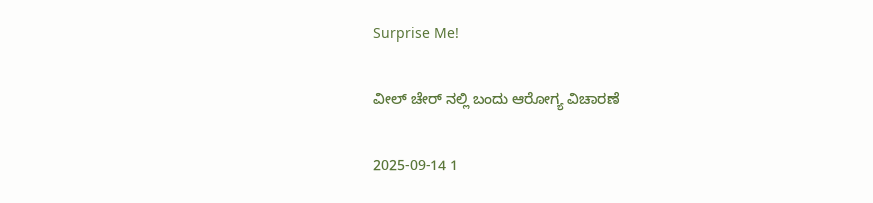Surprise Me!

ವೀಲ್ ಚೇರ್ ನಲ್ಲಿ ಬಂದು ಆರೋಗ್ಯ ವಿಚಾರಣೆ

2025-09-14 1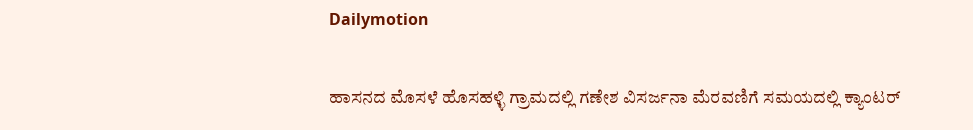Dailymotion

ಹಾಸನದ ಮೊಸಳೆ ಹೊಸಹಳ್ಳಿ ಗ್ರಾಮದಲ್ಲಿ ಗಣೇಶ ವಿಸರ್ಜನಾ ಮೆರವಣಿಗೆ ಸಮಯದಲ್ಲಿ ಕ್ಯಾಂಟರ್‌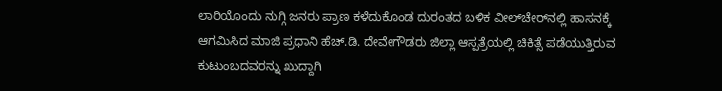ಲಾರಿಯೊಂದು ನುಗ್ಗಿ ಜನರು ಪ್ರಾಣ ಕಳೆದುಕೊಂಡ ದುರಂತದ ಬಳಿಕ ವೀಲ್‌ಚೇರ್‌ನಲ್ಲಿ ಹಾಸನಕ್ಕೆ ಆಗಮಿಸಿದ ಮಾಜಿ ಪ್ರಧಾನಿ ಹೆಚ್.ಡಿ. ದೇವೇಗೌಡರು ಜಿಲ್ಲಾ ಆಸ್ಪತ್ರೆಯಲ್ಲಿ ಚಿಕಿತ್ಸೆ ಪಡೆಯುತ್ತಿರುವ ಕುಟುಂಬದವರನ್ನು ಖುದ್ದಾಗಿ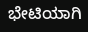ಭೇಟಿಯಾಗಿ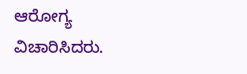ಆರೋಗ್ಯ ವಿಚಾರಿಸಿದರು.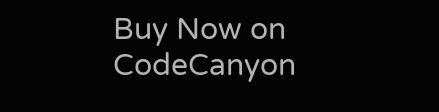Buy Now on CodeCanyon